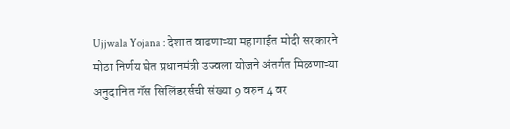Ujjwala Yojana : देशात वाढणाऱ्या महागाईत मोदी सरकारने मोठा निर्णय घेत प्रधानमंत्री उज्वला योजने अंतर्गत मिळणाऱ्या अनुदानित गॅस सिलिंडरर्सची संख्या 9 वरुन 4 वर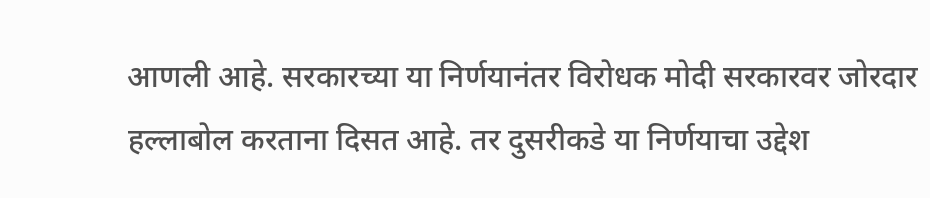आणली आहे. सरकारच्या या निर्णयानंतर विरोधक मोदी सरकारवर जोरदार हल्लाबोल करताना दिसत आहे. तर दुसरीकडे या निर्णयाचा उद्देश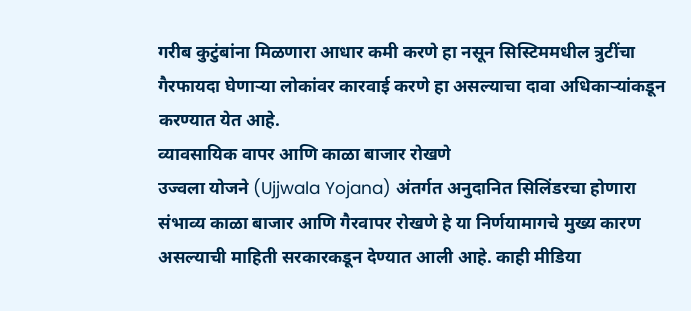गरीब कुटुंबांना मिळणारा आधार कमी करणे हा नसून सिस्टिममधील त्रुटींचा गैरफायदा घेणाऱ्या लोकांवर कारवाई करणे हा असल्याचा दावा अधिकाऱ्यांकडून करण्यात येत आहे.
व्यावसायिक वापर आणि काळा बाजार रोखणे
उज्वला योजने (Ujjwala Yojana) अंतर्गत अनुदानित सिलिंडरचा होणारा संभाव्य काळा बाजार आणि गैरवापर रोखणे हे या निर्णयामागचे मुख्य कारण असल्याची माहिती सरकारकडून देण्यात आली आहे. काही मीडिया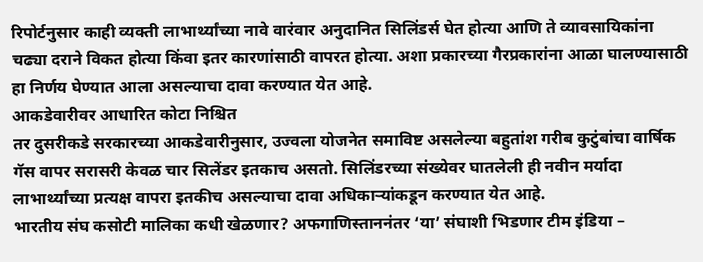रिपोर्टनुसार काही व्यक्ती लाभार्थ्यांच्या नावे वारंवार अनुदानित सिलिंडर्स घेत होत्या आणि ते व्यावसायिकांना चढ्या दराने विकत होत्या किंवा इतर कारणांसाठी वापरत होत्या. अशा प्रकारच्या गैरप्रकारांना आळा घालण्यासाठी हा निर्णय घेण्यात आला असल्याचा दावा करण्यात येत आहे.
आकडेवारीवर आधारित कोटा निश्चित
तर दुसरीकडे सरकारच्या आकडेवारीनुसार, उज्वला योजनेत समाविष्ट असलेल्या बहुतांश गरीब कुटुंबांचा वार्षिक गॅस वापर सरासरी केवळ चार सिलेंडर इतकाच असतो. सिलिंडरच्या संख्येवर घातलेली ही नवीन मर्यादा लाभार्थ्यांच्या प्रत्यक्ष वापरा इतकीच असल्याचा दावा अधिकाऱ्यांकडून करण्यात येत आहे.
भारतीय संघ कसोटी मालिका कधी खेळणार? अफगाणिस्ताननंतर ‘या’ संघाशी भिडणार टीम इंडिया –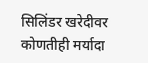सिलिंडर खरेदीवर कोणतीही मर्यादा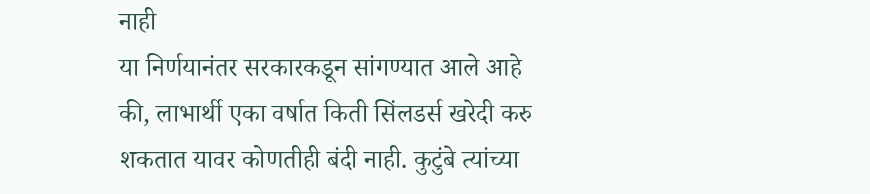नाही
या निर्णयानंतर सरकारकडून सांगण्यात आले आहे की, लाभार्थी एका वर्षात किती सिंलडर्स खरेदी करु शकतात यावर कोणतीही बंदी नाही. कुटुंबे त्यांच्या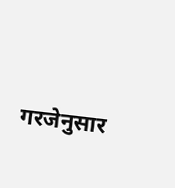गरजेनुसार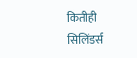कितीही सिलिंडर्स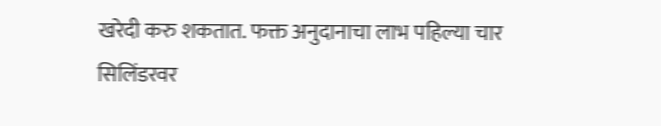खरेदी करु शकतात. फक्त अनुदानाचा लाभ पहिल्या चार सिलिंडरवर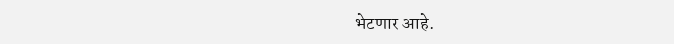भेटणार आहे.